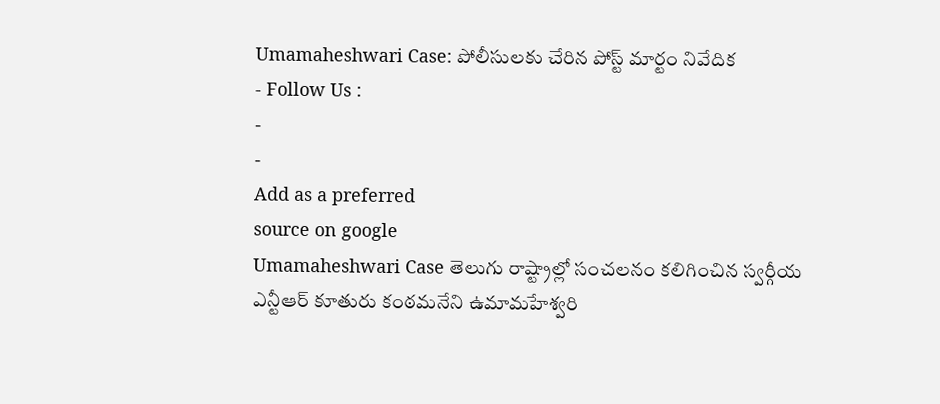Umamaheshwari Case: పోలీసులకు చేరిన పోస్ట్ మార్టం నివేదిక
- Follow Us :
-
-
Add as a preferred
source on google
Umamaheshwari Case తెలుగు రాష్ట్రాల్లో సంచలనం కలిగించిన స్వర్గీయ ఎన్టీఆర్ కూతురు కంఠమనేని ఉమామహేశ్వరి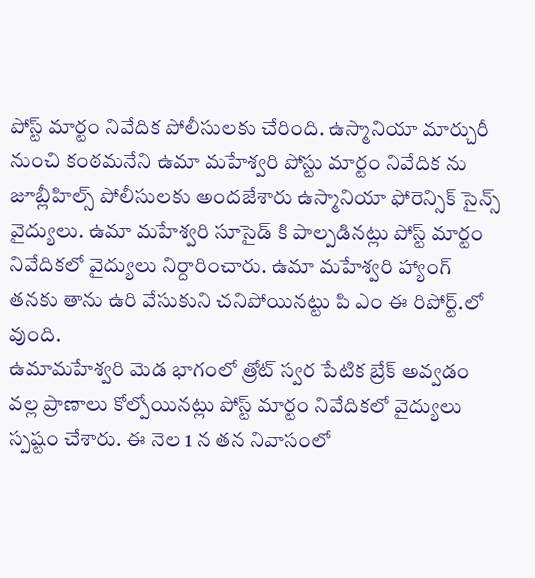పోస్ట్ మార్టం నివేదిక పోలీసులకు చేరింది. ఉస్మానియా మార్చురీ నుంచి కంఠమనేని ఉమా మహేశ్వరి పోస్టు మార్టం నివేదిక ను జూబ్లీహిల్స్ పోలీసులకు అందజేశారు ఉస్మానియా ఫోరెన్సిక్ సైన్స్ వైద్యులు. ఉమా మహేశ్వరి సూసైడ్ కి పాల్పడినట్లు పోస్ట్ మార్టం నివేదికలో వైద్యులు నిర్దారించారు. ఉమా మహేశ్వరి హ్యాంగ్ తనకు తాను ఉరి వేసుకుని చనిపోయినట్టు పి ఎం ఈ రిపోర్ట్.లో వుంది.
ఉమామహేశ్వరి మెడ భాగంలో త్రోట్ స్వర పేటిక బ్రేక్ అవ్వడం వల్ల ప్రాణాలు కోల్పోయినట్లు పోస్ట్ మార్టం నివేదికలో వైద్యులు స్పష్టం చేశారు. ఈ నెల 1 న తన నివాసంలో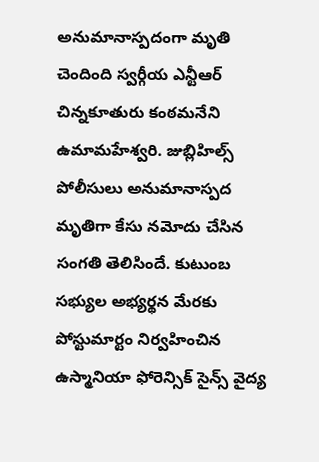అనుమానాస్పదంగా మృతి చెందింది స్వర్గీయ ఎన్టీఆర్ చిన్నకూతురు కంఠమనేని ఉమామహేశ్వరి. జుబ్లిహిల్స్ పోలీసులు అనుమానాస్పద మృతిగా కేసు నమోదు చేసిన సంగతి తెలిసిందే. కుటుంబ సభ్యుల అభ్యర్థన మేరకు పోస్టుమార్టం నిర్వహించిన ఉస్మానియా ఫోరెన్సిక్ సైన్స్ వైద్య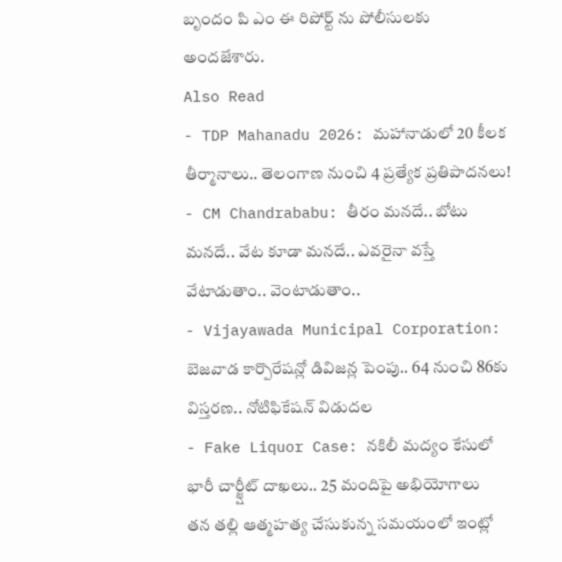బృందం పి ఎం ఈ రిపోర్ట్ ను పోలీసులకు అందజేశారు.
Also Read
- TDP Mahanadu 2026: మహానాడులో 20 కీలక తీర్మానాలు.. తెలంగాణ నుంచి 4 ప్రత్యేక ప్రతిపాదనలు!
- CM Chandrababu: తీరం మనదే.. బోటు మనదే.. వేట కూడా మనదే.. ఎవరైనా వస్తే వేటాడుతాం.. వెంటాడుతాం..
- Vijayawada Municipal Corporation: బెజవాడ కార్పొరేషన్లో డివిజన్ల పెంపు.. 64 నుంచి 86కు విస్తరణ.. నోటిఫికేషన్ విడుదల
- Fake Liquor Case: నకిలీ మద్యం కేసులో భారీ చార్జ్షీట్ దాఖలు.. 25 మందిపై అభియోగాలు
తన తల్లి ఆత్మహత్య చేసుకున్న సమయంలో ఇంట్లో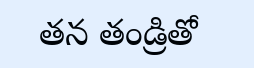తన తండ్రితో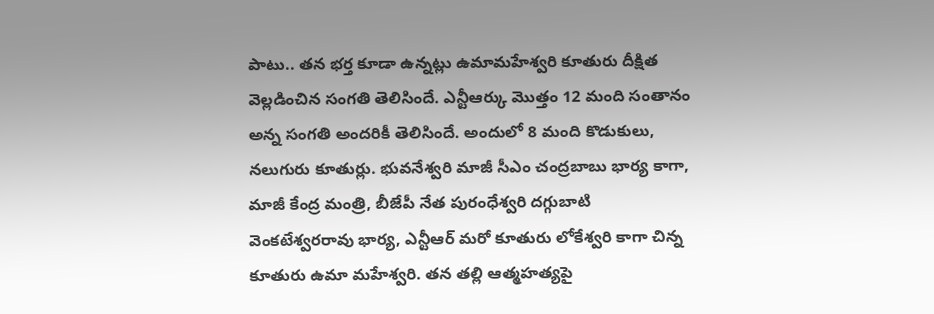పాటు.. తన భర్త కూడా ఉన్నట్లు ఉమామహేశ్వరి కూతురు దీక్షిత వెల్లడించిన సంగతి తెలిసిందే. ఎన్టీఆర్కు మొత్తం 12 మంది సంతానం అన్న సంగతి అందరికీ తెలిసిందే. అందులో 8 మంది కొడుకులు, నలుగురు కూతుర్లు. భువనేశ్వరి మాజీ సీఎం చంద్రబాబు భార్య కాగా, మాజీ కేంద్ర మంత్రి, బీజేపీ నేత పురంధేశ్వరి దగ్గుబాటి వెంకటేశ్వరరావు భార్య, ఎన్టీఆర్ మరో కూతురు లోకేశ్వరి కాగా చిన్న కూతురు ఉమా మహేశ్వరి. తన తల్లి ఆత్మహత్యపై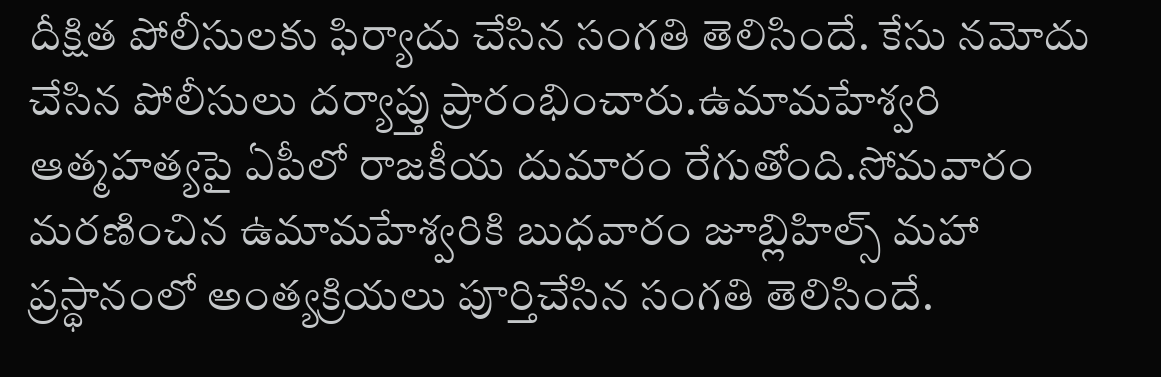దీక్షిత పోలీసులకు ఫిర్యాదు చేసిన సంగతి తెలిసిందే. కేసు నమోదు చేసిన పోలీసులు దర్యాప్తు ప్రారంభించారు.ఉమామహేశ్వరి ఆత్మహత్యపై ఏపీలో రాజకీయ దుమారం రేగుతోంది.సోమవారం మరణించిన ఉమామహేశ్వరికి బుధవారం జూబ్లిహిల్స్ మహా ప్రస్థానంలో అంత్యక్రియలు పూర్తిచేసిన సంగతి తెలిసిందే.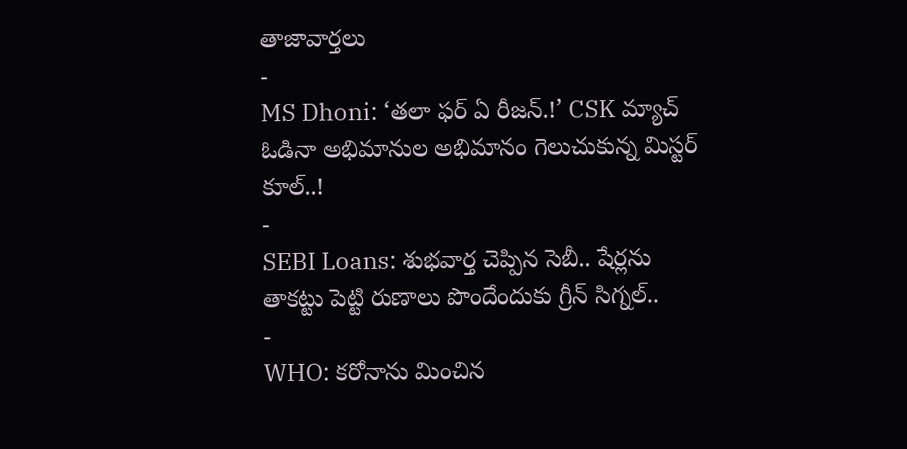తాజావార్తలు
-
MS Dhoni: ‘తలా ఫర్ ఏ రీజన్.!’ CSK మ్యాచ్ ఓడినా అభిమానుల అభిమానం గెలుచుకున్న మిస్టర్ కూల్..!
-
SEBI Loans: శుభవార్త చెప్పిన సెబీ.. షేర్లను తాకట్టు పెట్టి రుణాలు పొందేందుకు గ్రీన్ సిగ్నల్..
-
WHO: కరోనాను మించిన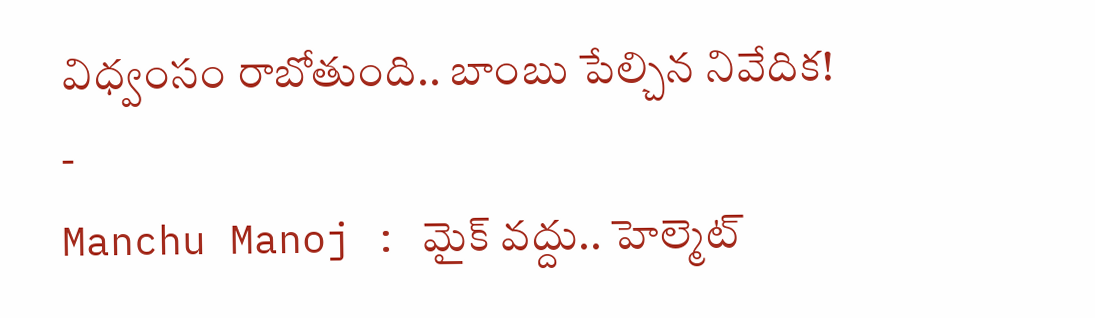విధ్వంసం రాబోతుంది.. బాంబు పేల్చిన నివేదిక!
-
Manchu Manoj : మైక్ వద్దు.. హెల్మెట్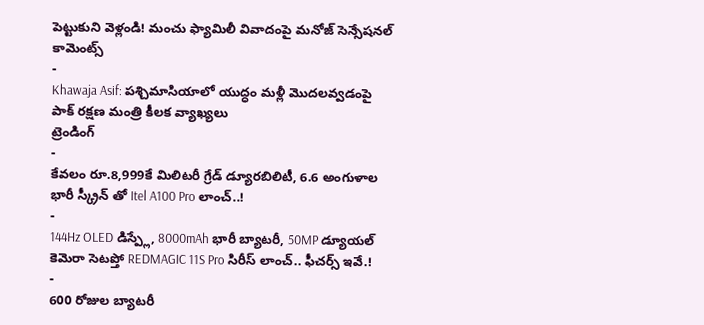పెట్టుకుని వెళ్లండి! మంచు ఫ్యామిలీ వివాదంపై మనోజ్ సెన్సేషనల్ కామెంట్స్
-
Khawaja Asif: పశ్చిమాసియాలో యుద్ధం మళ్లీ మొదలవ్వడంపై పాక్ రక్షణ మంత్రి కీలక వ్యాఖ్యలు
ట్రెండింగ్
-
కేవలం రూ.8,999కే మిలిటరీ గ్రేడ్ డ్యూరబిలిటీ, 6.6 అంగుళాల భారీ స్క్రీన్ తో Itel A100 Pro లాంచ్..!
-
144Hz OLED డిస్ప్లే, 8000mAh భారీ బ్యాటరీ, 50MP డ్యూయల్ కెమెరా సెటప్తో REDMAGIC 11S Pro సిరీస్ లాంచ్.. ఫీచర్స్ ఇవే.!
-
600 రోజుల బ్యాటరీ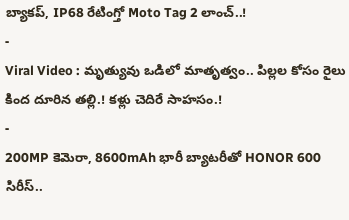బ్యాకప్, IP68 రేటింగ్తో Moto Tag 2 లాంచ్..!
-
Viral Video : మృత్యువు ఒడిలో మాతృత్వం.. పిల్లల కోసం రైలు కింద దూరిన తల్లి.! కళ్లు చెదిరే సాహసం.!
-
200MP కెమెరా, 8600mAh భారీ బ్యాటరీతో HONOR 600 సిరీస్..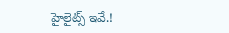హైలైట్స్ ఇవే.!